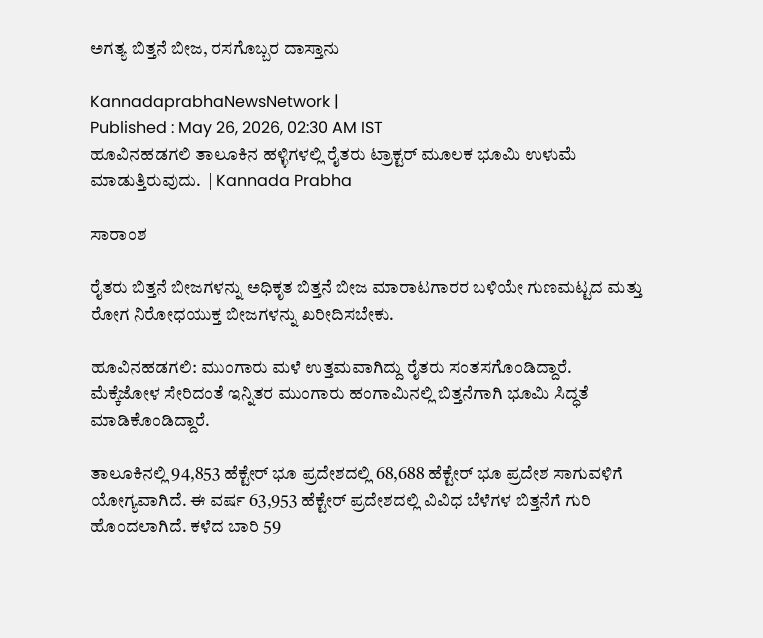ಅಗತ್ಯ ಬಿತ್ತನೆ ಬೀಜ, ರಸಗೊಬ್ಬರ ದಾಸ್ತಾನು

KannadaprabhaNewsNetwork |
Published : May 26, 2026, 02:30 AM IST
ಹೂವಿನಹಡಗಲಿ ತಾಲೂಕಿನ ಹಳ್ಳಿಗಳಲ್ಲಿ ರೈತರು ಟ್ರಾಕ್ಟರ್‌ ಮೂಲಕ ಭೂಮಿ ಉಳುಮೆ ಮಾಡುತ್ತಿರುವುದು.  | Kannada Prabha

ಸಾರಾಂಶ

ರೈತರು ಬಿತ್ತನೆ ಬೀಜಗಳನ್ನು ಅಧಿಕೃತ ಬಿತ್ತನೆ ಬೀಜ ಮಾರಾಟಗಾರರ ಬಳಿಯೇ ಗುಣಮಟ್ಟದ ಮತ್ತು ರೋಗ ನಿರೋಧಯುಕ್ತ ಬೀಜಗಳನ್ನು ಖರೀದಿಸಬೇಕು.

ಹೂವಿನಹಡಗಲಿ: ಮುಂಗಾರು ಮಳೆ ಉತ್ತಮವಾಗಿದ್ದು ರೈತರು ಸಂತಸಗೊಂಡಿದ್ದಾರೆ. ಮೆಕ್ಕೆಜೋಳ ಸೇರಿದಂತೆ ಇನ್ನಿತರ ಮುಂಗಾರು ಹಂಗಾಮಿನಲ್ಲಿ ಬಿತ್ತನೆಗಾಗಿ ಭೂಮಿ ಸಿದ್ಧತೆ ಮಾಡಿಕೊಂಡಿದ್ದಾರೆ.

ತಾಲೂಕಿನಲ್ಲಿ 94,853 ಹೆಕ್ಟೇರ್‌ ಭೂ ಪ್ರದೇಶದಲ್ಲಿ 68,688 ಹೆಕ್ಟೇರ್‌ ಭೂ ಪ್ರದೇಶ ಸಾಗುವಳಿಗೆ ಯೋಗ್ಯವಾಗಿದೆ. ಈ ವರ್ಷ 63,953 ಹೆಕ್ಟೇರ್‌ ಪ್ರದೇಶದಲ್ಲಿ ವಿವಿಧ ಬೆಳೆಗಳ ಬಿತ್ತನೆಗೆ ಗುರಿ ಹೊಂದಲಾಗಿದೆ. ಕಳೆದ ಬಾರಿ 59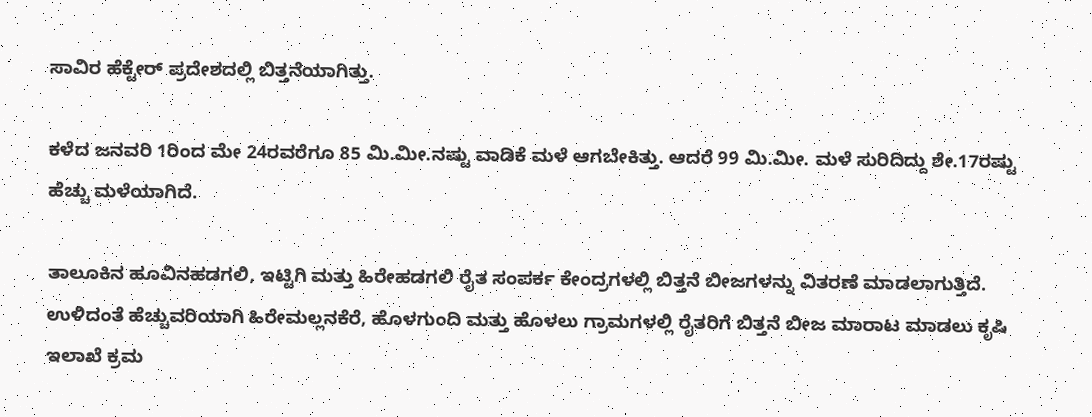ಸಾವಿರ ಹೆಕ್ಟೇರ್‌ ಪ್ರದೇಶದಲ್ಲಿ ಬಿತ್ತನೆಯಾಗಿತ್ತು.

ಕಳೆದ ಜನವರಿ 1ರಿಂದ ಮೇ 24ರವರೆಗೂ 85 ಮಿ.ಮೀ.ನಷ್ಟು ವಾಡಿಕೆ ಮಳೆ ಆಗಬೇಕಿತ್ತು. ಆದರೆ 99 ಮಿ.ಮೀ. ಮಳೆ ಸುರಿದಿದ್ದು ಶೇ.17ರಷ್ಟು ಹೆಚ್ಚು ಮಳೆಯಾಗಿದೆ.

ತಾಲೂಕಿನ ಹೂವಿನಹಡಗಲಿ, ಇಟ್ಟಿಗಿ ಮತ್ತು ಹಿರೇಹಡಗಲಿ ರೈತ ಸಂಪರ್ಕ ಕೇಂದ್ರಗಳಲ್ಲಿ ಬಿತ್ತನೆ ಬೀಜಗಳನ್ನು ವಿತರಣೆ ಮಾಡಲಾಗುತ್ತಿದೆ. ಉಳಿದಂತೆ ಹೆಚ್ಚುವರಿಯಾಗಿ ಹಿರೇಮಲ್ಲನಕೆರೆ, ಹೊಳಗುಂದಿ ಮತ್ತು ಹೊಳಲು ಗ್ರಾಮಗಳಲ್ಲಿ ರೈತರಿಗೆ ಬಿತ್ತನೆ ಬೀಜ ಮಾರಾಟ ಮಾಡಲು ಕೃಷಿ ಇಲಾಖೆ ಕ್ರಮ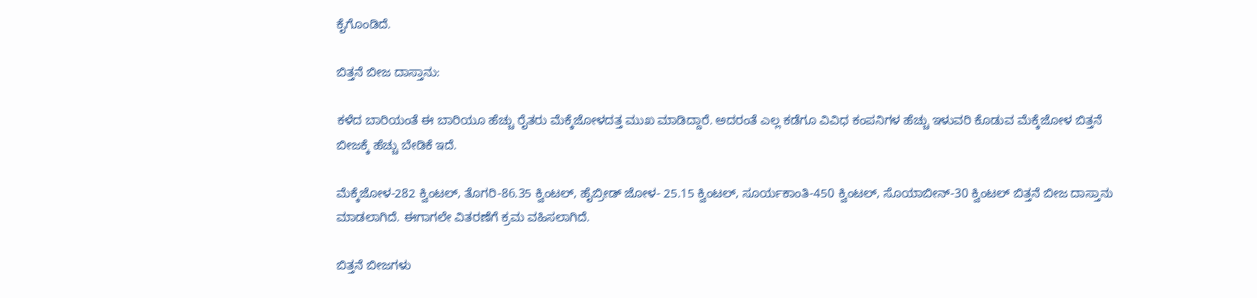ಕೈಗೊಂಡಿದೆ.

ಬಿತ್ತನೆ ಬೀಜ ದಾಸ್ತಾನು:

ಕಳೆದ ಬಾರಿಯಂತೆ ಈ ಬಾರಿಯೂ ಹೆಚ್ಚು ರೈತರು ಮೆಕ್ಕೆಜೋಳದತ್ತ ಮುಖ ಮಾಡಿದ್ದಾರೆ. ಅದರಂತೆ ಎಲ್ಲ ಕಡೆಗೂ ವಿವಿಧ ಕಂಪನಿಗಳ ಹೆಚ್ಚು ಇಳುವರಿ ಕೊಡುವ ಮೆಕ್ಕೆಜೋಳ ಬಿತ್ತನೆ ಬೀಜಕ್ಕೆ ಹೆಚ್ಚು ಬೇಡಿಕೆ ಇದೆ.

ಮೆಕ್ಕೆಜೋಳ-282 ಕ್ವಿಂಟಲ್‌, ತೊಗರಿ-86.35 ಕ್ವಿಂಟಲ್‌, ಹೈಬ್ರೀಡ್‌ ಜೋಳ- 25.15 ಕ್ವಿಂಟಲ್‌, ಸೂರ್ಯಕಾಂತಿ-450 ಕ್ವಿಂಟಲ್‌, ಸೊಯಾಬೀನ್‌-30 ಕ್ವಿಂಟಲ್‌ ಬಿತ್ತನೆ ಬೀಜ ದಾಸ್ತಾನು ಮಾಡಲಾಗಿದೆ. ಈಗಾಗಲೇ ವಿತರಣೆಗೆ ಕ್ರಮ ವಹಿಸಲಾಗಿದೆ.

ಬಿತ್ತನೆ ಬೀಜಗಳು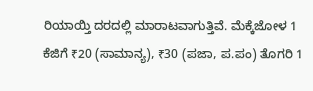ರಿಯಾಯ್ತಿ ದರದಲ್ಲಿ ಮಾರಾಟವಾಗುತ್ತಿವೆ. ಮೆಕ್ಕೆಜೋಳ 1 ಕೆಜಿಗೆ ₹20 (ಸಾಮಾನ್ಯ), ₹30 (ಪಜಾ, ಪ.ಪಂ) ತೊಗರಿ 1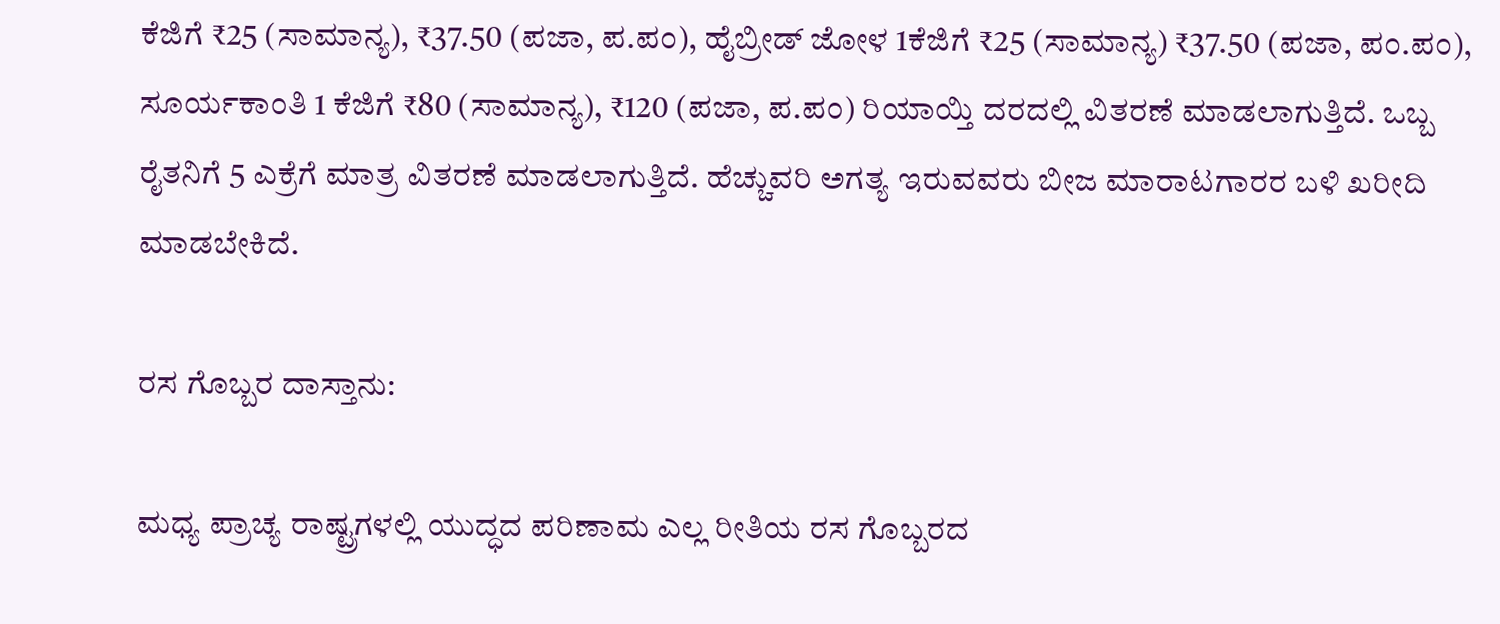ಕೆಜಿಗೆ ₹25 (ಸಾಮಾನ್ಯ), ₹37.50 (ಪಜಾ, ಪ.ಪಂ), ಹೈಬ್ರೀಡ್‌ ಜೋಳ 1ಕೆಜಿಗೆ ₹25 (ಸಾಮಾನ್ಯ) ₹37.50 (ಪಜಾ, ಪಂ.ಪಂ), ಸೂರ್ಯಕಾಂತಿ 1 ಕೆಜಿಗೆ ₹80 (ಸಾಮಾನ್ಯ), ₹120 (ಪಜಾ, ಪ.ಪಂ) ರಿಯಾಯ್ತಿ ದರದಲ್ಲಿ ವಿತರಣೆ ಮಾಡಲಾಗುತ್ತಿದೆ. ಒಬ್ಬ ರೈತನಿಗೆ 5 ಎಕ್ರೆಗೆ ಮಾತ್ರ ವಿತರಣೆ ಮಾಡಲಾಗುತ್ತಿದೆ. ಹೆಚ್ಚುವರಿ ಅಗತ್ಯ ಇರುವವರು ಬೀಜ ಮಾರಾಟಗಾರರ ಬಳಿ ಖರೀದಿ ಮಾಡಬೇಕಿದೆ.

ರಸ ಗೊಬ್ಬರ ದಾಸ್ತಾನು:

ಮಧ್ಯ ಪ್ರಾಚ್ಯ ರಾಷ್ಟ್ರಗಳಲ್ಲಿ ಯುದ್ಧದ ಪರಿಣಾಮ ಎಲ್ಲ ರೀತಿಯ ರಸ ಗೊಬ್ಬರದ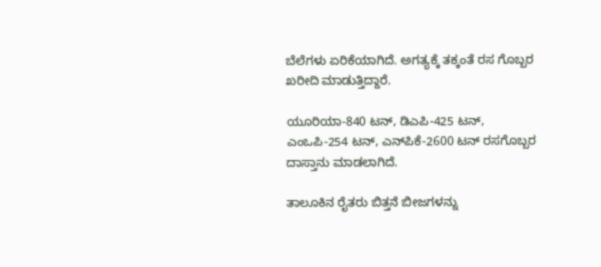ಬೆಲೆಗಳು ಏರಿಕೆಯಾಗಿದೆ. ಅಗತ್ಯಕ್ಕೆ ತಕ್ಕಂತೆ ರಸ ಗೊಬ್ಬರ ಖರೀದಿ ಮಾಡುತ್ತಿದ್ದಾರೆ.

ಯೂರಿಯಾ-840 ಟನ್‌, ಡಿಎಪಿ-425 ಟನ್‌, ಎಂಒಪಿ-254 ಟನ್‌, ಎನ್‌ಪಿಕೆ-2600 ಟನ್‌ ರಸಗೊಬ್ಬರ ದಾಸ್ತಾನು ಮಾಡಲಾಗಿದೆ.

ತಾಲೂಕಿನ ರೈತರು ಬಿತ್ತನೆ ಬೀಜಗಳನ್ನು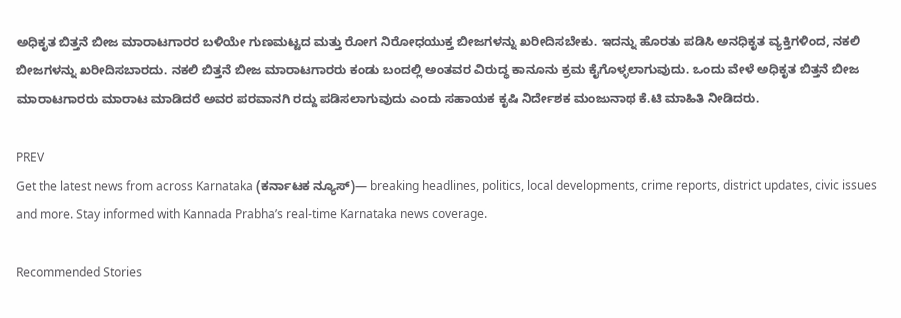ಅಧಿಕೃತ ಬಿತ್ತನೆ ಬೀಜ ಮಾರಾಟಗಾರರ ಬಳಿಯೇ ಗುಣಮಟ್ಟದ ಮತ್ತು ರೋಗ ನಿರೋಧಯುಕ್ತ ಬೀಜಗಳನ್ನು ಖರೀದಿಸಬೇಕು. ಇದನ್ನು ಹೊರತು ಪಡಿಸಿ ಅನಧಿಕೃತ ವ್ಯಕ್ತಿಗಳಿಂದ, ನಕಲಿ ಬೀಜಗಳನ್ನು ಖರೀದಿಸಬಾರದು. ನಕಲಿ ಬಿತ್ತನೆ ಬೀಜ ಮಾರಾಟಗಾರರು ಕಂಡು ಬಂದಲ್ಲಿ ಅಂತವರ ವಿರುದ್ಧ ಕಾನೂನು ಕ್ರಮ ಕೈಗೊಳ್ಳಲಾಗುವುದು. ಒಂದು ವೇಳೆ ಅಧಿಕೃತ ಬಿತ್ತನೆ ಬೀಜ ಮಾರಾಟಗಾರರು ಮಾರಾಟ ಮಾಡಿದರೆ ಅವರ ಪರವಾನಗಿ ರದ್ದು ಪಡಿಸಲಾಗುವುದು ಎಂದು ಸಹಾಯಕ ಕೃಷಿ ನಿರ್ದೇಶಕ ಮಂಜುನಾಥ ಕೆ.ಟಿ ಮಾಹಿತಿ ನೀಡಿದರು.

PREV
Get the latest news from across Karnataka (ಕರ್ನಾಟಕ ನ್ಯೂಸ್)— breaking headlines, politics, local developments, crime reports, district updates, civic issues and more. Stay informed with Kannada Prabha’s real‑time Karnataka news coverage.

Recommended Stories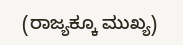(ರಾಜ್ಯಕ್ಕೂ ಮುಖ್ಯ)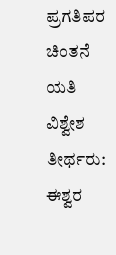ಪ್ರಗತಿಪರ ಚಿಂತನೆ ಯತಿ ವಿಶ್ವೇಶ ತೀರ್ಥರು: ಈಶ್ವರ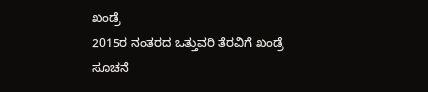ಖಂಡ್ರೆ
2015ರ ನಂತರದ ಒತ್ತುವರಿ ತೆರವಿಗೆ ಖಂಡ್ರೆ ಸೂಚನೆ